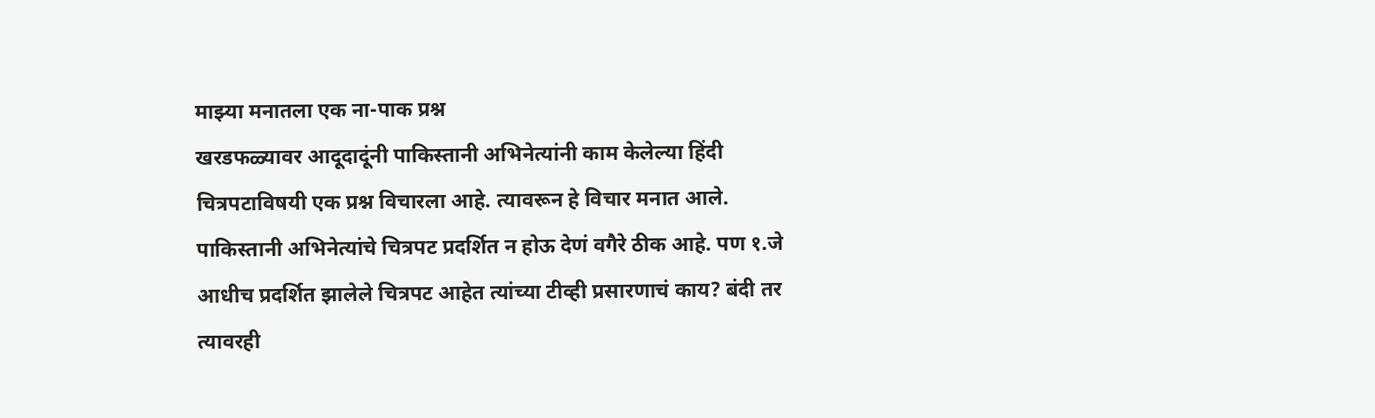माझ्या मनातला एक ना-पाक प्रश्न
खरडफळ्यावर आदूदादूंनी पाकिस्तानी अभिनेत्यांनी काम केलेल्या हिंदी चित्रपटाविषयी एक प्रश्न विचारला आहे. त्यावरून हे विचार मनात आले.
पाकिस्तानी अभिनेत्यांचे चित्रपट प्रदर्शित न होऊ देणं वगैरे ठीक आहे. पण १.जे आधीच प्रदर्शित झालेले चित्रपट आहेत त्यांच्या टीव्ही प्रसारणाचं काय? बंदी तर त्यावरही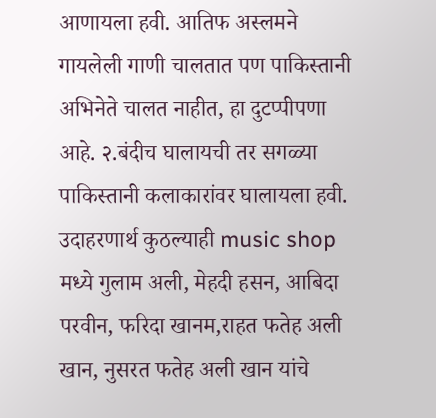आणायला हवी. आतिफ अस्लमने गायलेली गाणी चालतात पण पाकिस्तानी अभिनेते चालत नाहीत, हा दुटप्पीपणा आहे. २.बंदीच घालायची तर सगळ्या पाकिस्तानी कलाकारांवर घालायला हवी. उदाहरणार्थ कुठल्याही music shop मध्ये गुलाम अली, मेहदी हसन, आबिदा परवीन, फरिदा खानम,राहत फतेह अली खान, नुसरत फतेह अली खान यांचे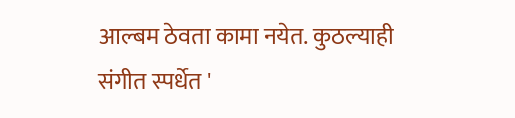आल्बम ठेवता कामा नयेत. कुठल्याही संगीत स्पर्धेत '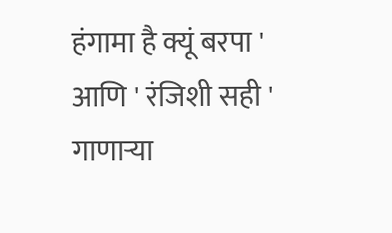हंगामा है क्यूं बरपा ' आणि ' रंजिशी सही ' गाणाऱ्या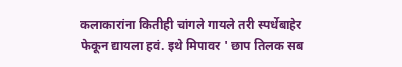कलाकारांना कितीही चांगले गायले तरी स्पर्धेबाहेर फेकून द्यायला हवं. इथे मिपावर ' छाप तिलक सब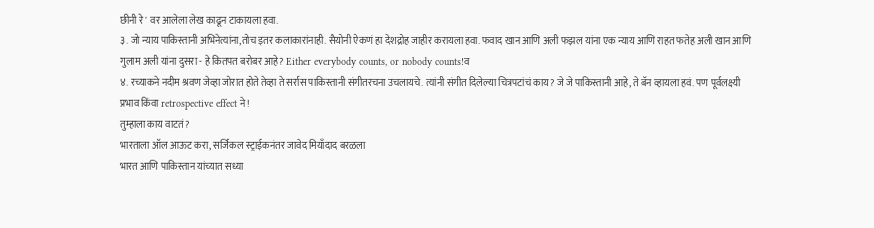छीनी रे ' वर आलेला लेख काढून टाकायला हवा.
३. जो न्याय पाकिस्तानी अभिनेत्यांना,तोच इतर कलाकारांनाही. सैयोनी ऐकणं हा देशद्रोह जाहीर करायला हवा. फवाद खान आणि अली फझल यांना एक न्याय आणि राहत फतेह अली खान आणि गुलाम अली यांना दुसरा - हे कितपत बरोबर आहे? Either everybody counts, or nobody counts!व
४. रच्याकने नदीम श्रवण जेव्हा जोरात होते तेव्हा ते सर्रास पाकिस्तानी संगीतरचना उचलायचे. त्यांनी संगीत दिलेल्या चित्रपटांचं काय? जे जे पाकिस्तानी आहे, ते बॅन व्हायला हवं. पण पूर्वलक्ष्यी प्रभाव किंवा retrospective effect ने!
तुम्हाला काय वाटतं?
भारताला ऑल आऊट करा, सर्जिकल स्ट्राईकनंतर जावेद मियाँदाद बरळला
भारत आणि पाकिस्तान यांच्यात सध्या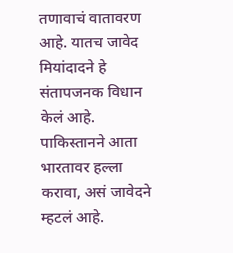तणावाचं वातावरण आहे. यातच जावेद मियांदादने हे संतापजनक विधान केलं आहे. पाकिस्तानने आता भारतावर हल्ला करावा, असं जावेदने म्हटलं आहे.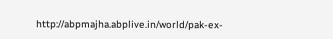http://abpmajha.abplive.in/world/pak-ex-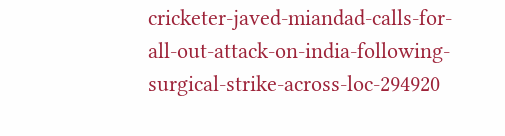cricketer-javed-miandad-calls-for-all-out-attack-on-india-following-surgical-strike-across-loc-294920